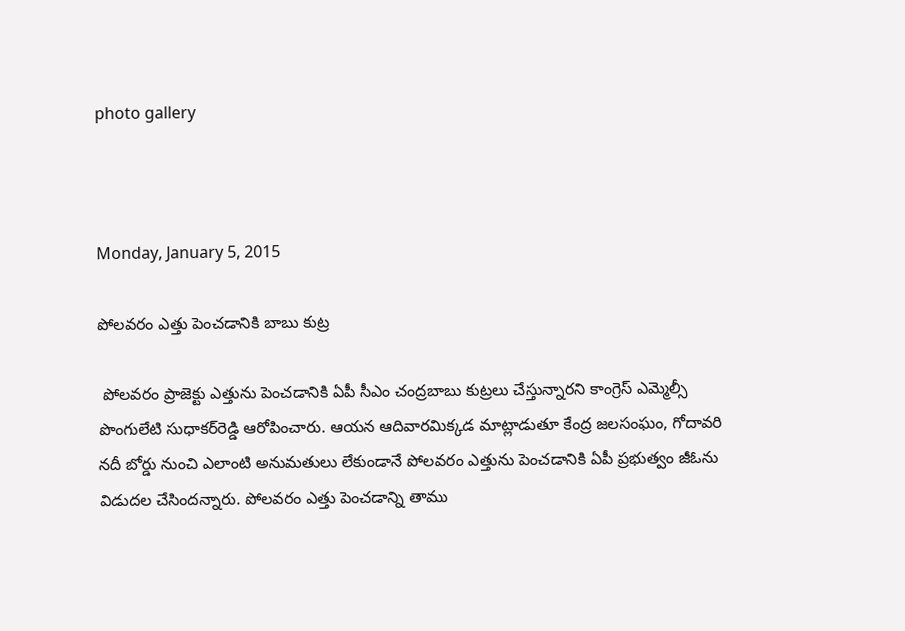photo gallery



Monday, January 5, 2015

పోలవరం ఎత్తు పెంచడానికి బాబు కుట్ర

 పోలవరం ప్రాజెక్టు ఎత్తును పెంచడానికి ఏపీ సీఎం చంద్రబాబు కుట్రలు చేస్తున్నారని కాంగ్రెస్ ఎమ్మెల్సీ పొంగులేటి సుధాకర్‌రెడ్డి ఆరోపించారు. ఆయన ఆదివారమిక్కడ మాట్లాడుతూ కేంద్ర జలసంఘం, గోదావరి నదీ బోర్డు నుంచి ఎలాంటి అనుమతులు లేకుండానే పోలవరం ఎత్తును పెంచడానికి ఏపీ ప్రభుత్వం జీఓను విడుదల చేసిందన్నారు. పోలవరం ఎత్తు పెంచడాన్ని తాము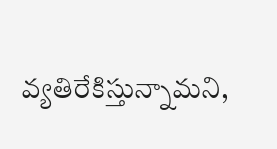వ్యతిరేకిస్తున్నామని,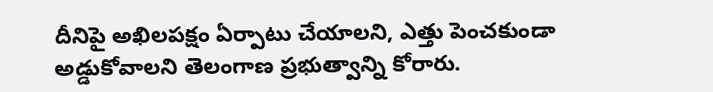దీనిపై అఖిలపక్షం ఏర్పాటు చేయాలని, ఎత్తు పెంచకుండా అడ్డుకోవాలని తెలంగాణ ప్రభుత్వాన్ని కోరారు.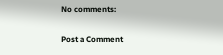No comments:

Post a Comment